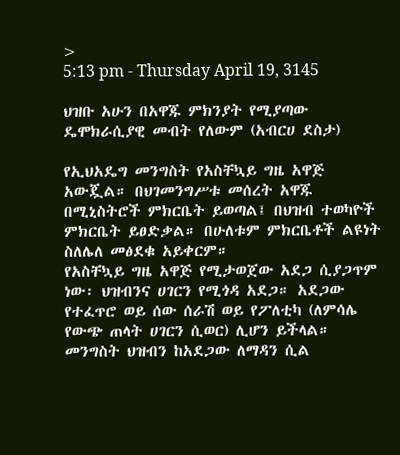>
5:13 pm - Thursday April 19, 3145

ህዝቡ አሁን በአዋጁ ምክንያት የሚያጣው ዴሞክራሲያዊ መብት የለውም (አብርሀ ደስታ)

የኢህአዴግ መንግስት የአስቸኳይ ግዜ አዋጅ አውጇል። በህገመንግሥቱ መሰረት አዋጁ በሚኒስትሮች ምክርቤት ይወጣል፤ በህዝብ ተወካዮች ምክርቤት ይፀድቃል። በሁለቱም ምክርቤቶች ልዩነት ስለሌለ መፅደቁ አይቀርም።
የአስቸኳይ ግዜ አዋጅ የሚታወጀው አደጋ ሲያጋጥም ነው፡ ህዝብንና ሀገርን የሚጎዳ አደጋ። አደጋው የተፈጥሮ ወይ ሰው ሰራሽ ወይ የፖለቲካ (ለምሳሌ የውጭ ጠላት ሀገርን ሲወር) ሊሆን ይችላል። መንግስት ህዝብን ከአደጋው ለማዳን ሲል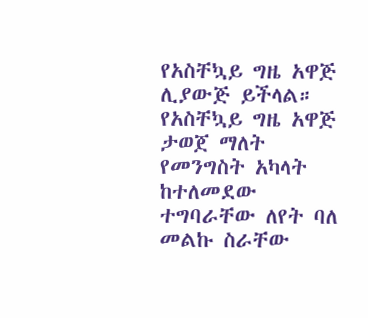የአስቸኳይ ግዜ አዋጅ ሊያውጅ ይችላል።
የአስቸኳይ ግዜ አዋጅ ታወጀ ማለት የመንግስት አካላት  ከተለመደው ተግባራቸው ለየት ባለ መልኩ ስራቸው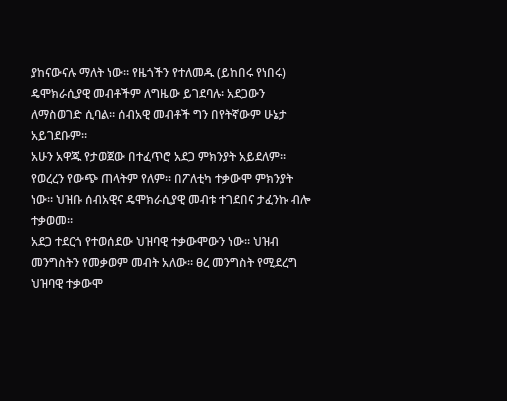ያከናውናሉ ማለት ነው። የዜጎችን የተለመዱ (ይከበሩ የነበሩ) ዴሞክራሲያዊ መብቶችም ለግዜው ይገደባሉ፡ አደጋውን ለማስወገድ ሲባል። ሰብአዊ መብቶች ግን በየትኛውም ሁኔታ አይገደቡም።
አሁን አዋጁ የታወጀው በተፈጥሮ አደጋ ምክንያት አይደለም። የወረረን የውጭ ጠላትም የለም። በፖለቲካ ተቃውሞ ምክንያት ነው። ህዝቡ ሰብአዊና ዴሞክራሲያዊ መብቱ ተገደበና ታፈንኩ ብሎ ተቃወመ።
አደጋ ተደርጎ የተወሰደው ህዝባዊ ተቃውሞውን ነው። ህዝብ መንግስትን የመቃወም መብት አለው። ፀረ መንግስት የሚደረግ ህዝባዊ ተቃውሞ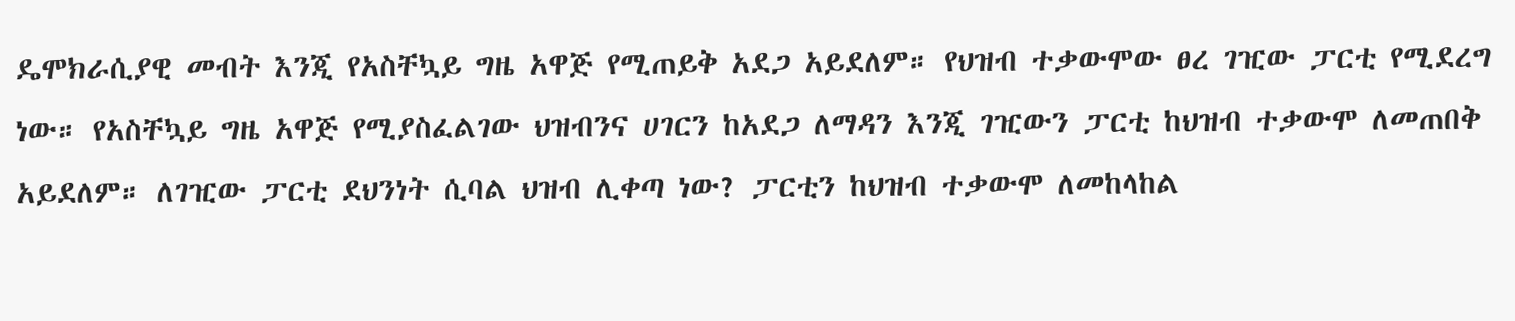ዴሞክራሲያዊ መብት እንጂ የአስቸኳይ ግዜ አዋጅ የሚጠይቅ አደጋ አይደለም። የህዝብ ተቃውሞው ፀረ ገዢው ፓርቲ የሚደረግ ነው። የአስቸኳይ ግዜ አዋጅ የሚያስፈልገው ህዝብንና ሀገርን ከአደጋ ለማዳን እንጂ ገዢውን ፓርቲ ከህዝብ ተቃውሞ ለመጠበቅ አይደለም። ለገዢው ፓርቲ ደህንነት ሲባል ህዝብ ሊቀጣ ነው? ፓርቲን ከህዝብ ተቃውሞ ለመከላከል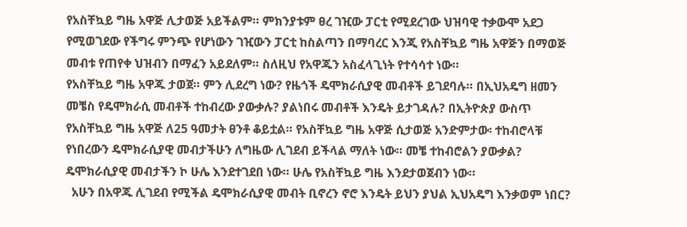የአስቸኳይ ግዜ አዋጅ ሊታወጅ አይችልም። ምክንያቱም ፀረ ገዢው ፓርቲ የሚደረገው ህዝባዊ ተቃውሞ አደጋ የሚወገደው የችግሩ ምንጭ የሆነውን ገዢውን ፓርቲ ከስልጣን በማባረር እንጂ የአስቸኳይ ግዜ አዋጅን በማወጅ መብቱ የጠየቀ ህዝብን በማፈን አይደለም። ስለዚህ የአዋጁን አስፈላጊነት የተሳሳተ ነው።
የአስቸኳይ ግዜ አዋጁ ታወጀ። ምን ሊደረግ ነው? የዜጎች ዴሞክራሲያዊ መብቶች ይገደባሉ። በኢህአዴግ ዘመን መቼስ የዴሞክራሲ መብቶች ተከብረው ያውቃሉ? ያልነበሩ መብቶች እንዴት ይታገዳሉ? በኢትዮጵያ ውስጥ የአስቸኳይ ግዜ አዋጅ ለ25 ዓመታት ፀንቶ ቆይቷል። የአስቸኳይ ግዜ አዋጅ ሲታወጅ አንድምታው፡ ተከብሮላቹ የነበረውን ዴሞክራሲያዊ መብታችሁን ለግዜው ሊገደብ ይችላል ማለት ነው። መቼ ተከብሮልን ያውቃል? ዴሞክራሲያዊ መብታችን ኮ ሁሌ እንደተገደበ ነው። ሁሌ የአስቸኳይ ግዜ እንደታወጀብን ነው።
  አሁን በአዋጁ ሊገደብ የሚችል ዴሞክራሲያዊ መብት ቢኖረን ኖሮ እንዴት ይህን ያህል ኢህአዴግ እንቃወም ነበር?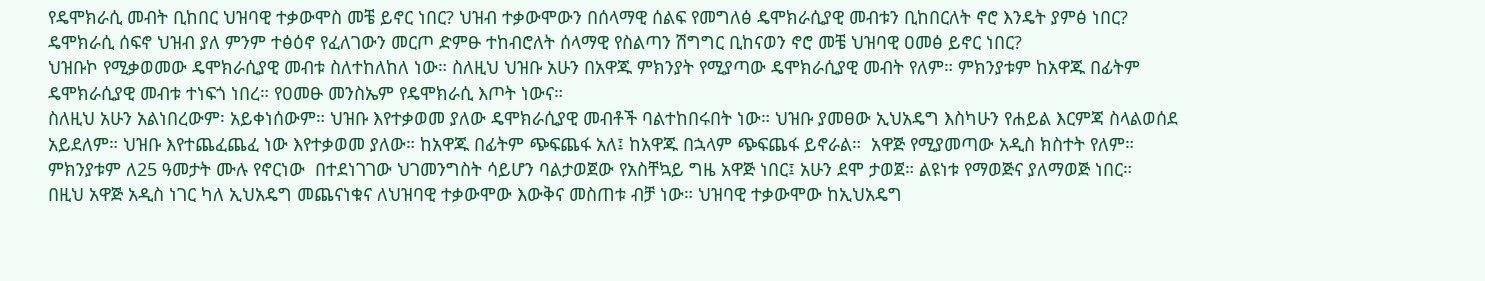የዴሞክራሲ መብት ቢከበር ህዝባዊ ተቃውሞስ መቼ ይኖር ነበር? ህዝብ ተቃውሞውን በሰላማዊ ሰልፍ የመግለፅ ዴሞክራሲያዊ መብቱን ቢከበርለት ኖሮ እንዴት ያምፅ ነበር? ዴሞክራሲ ሰፍኖ ህዝብ ያለ ምንም ተፅዕኖ የፈለገውን መርጦ ድምፁ ተከብሮለት ሰላማዊ የስልጣን ሽግግር ቢከናወን ኖሮ መቼ ህዝባዊ ዐመፅ ይኖር ነበር?
ህዝቡኮ የሚቃወመው ዴሞክራሲያዊ መብቱ ስለተከለከለ ነው። ስለዚህ ህዝቡ አሁን በአዋጁ ምክንያት የሚያጣው ዴሞክራሲያዊ መብት የለም። ምክንያቱም ከአዋጁ በፊትም ዴሞክራሲያዊ መብቱ ተነፍጎ ነበረ። የዐመፁ መንስኤም የዴሞክራሲ እጦት ነውና።
ስለዚህ አሁን አልነበረውም፡ አይቀነሰውም። ህዝቡ እየተቃወመ ያለው ዴሞክራሲያዊ መብቶች ባልተከበሩበት ነው። ህዝቡ ያመፀው ኢህአዴግ እስካሁን የሐይል እርምጃ ስላልወሰደ አይደለም። ህዝቡ እየተጨፈጨፈ ነው እየተቃወመ ያለው። ከአዋጁ በፊትም ጭፍጨፋ አለ፤ ከአዋጁ በኋላም ጭፍጨፋ ይኖራል።  አዋጅ የሚያመጣው አዲስ ክስተት የለም። ምክንያቱም ለ25 ዓመታት ሙሉ የኖርነው  በተደነገገው ህገመንግስት ሳይሆን ባልታወጀው የአስቸኳይ ግዜ አዋጅ ነበር፤ አሁን ደሞ ታወጀ። ልዩነቱ የማወጅና ያለማወጅ ነበር።
በዚህ አዋጅ አዲስ ነገር ካለ ኢህአዴግ መጨናነቁና ለህዝባዊ ተቃውሞው እውቅና መስጠቱ ብቻ ነው። ህዝባዊ ተቃውሞው ከኢህአዴግ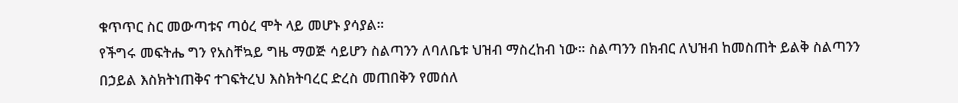ቁጥጥር ስር መውጣቱና ጣዕረ ሞት ላይ መሆኑ ያሳያል።
የችግሩ መፍትሔ ግን የአስቸኳይ ግዜ ማወጅ ሳይሆን ስልጣንን ለባለቤቱ ህዝብ ማስረከብ ነው። ስልጣንን በክብር ለህዝብ ከመስጠት ይልቅ ስልጣንን በኃይል እስክትነጠቅና ተገፍትረህ እስክትባረር ድረስ መጠበቅን የመሰለ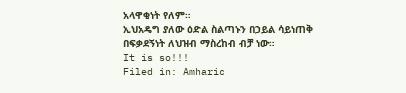አላዋቂነት የለም።
ኢህአዴግ ያለው ዕድል ስልጣኑን በኃይል ሳይነጠቅ በፍቃደኝነት ለህዝብ ማስረከብ ብቻ ነው።
It is so!!!
Filed in: Amharic